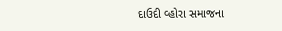દાઉદી વ્હોરા સમાજના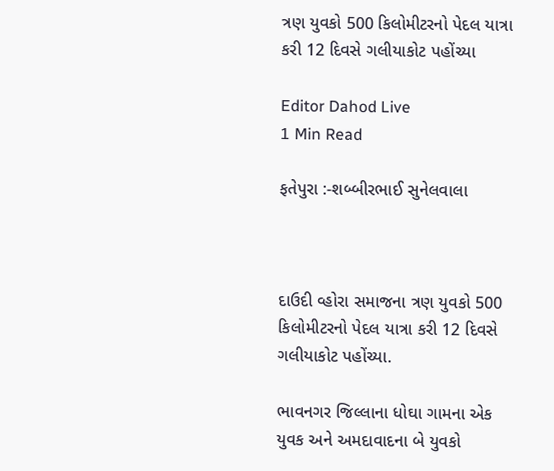ત્રણ યુવકો 500 કિલોમીટરનો પેદલ યાત્રા કરી 12 દિવસે ગલીયાકોટ પહોંચ્યા

Editor Dahod Live
1 Min Read

ફતેપુરા :-શબ્બીરભાઈ સુનેલવાલા



દાઉદી વ્હોરા સમાજના ત્રણ યુવકો 500 કિલોમીટરનો પેદલ યાત્રા કરી 12 દિવસે ગલીયાકોટ પહોંચ્યા.

ભાવનગર જિલ્લાના ધોઘા ગામના એક યુવક અને અમદાવાદના બે યુવકો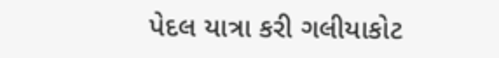પેદલ યાત્રા કરી ગલીયાકોટ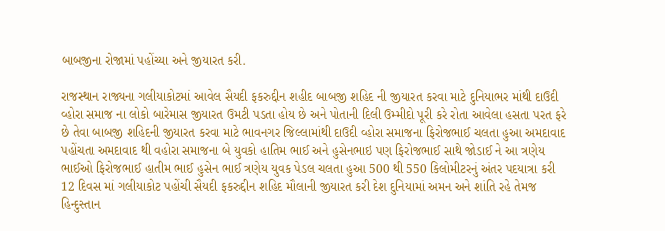બાબજીના રોજામાં પહોંચ્યા અને જીયારત કરી.

રાજસ્થાન રાજ્યના ગલીયાકોટમાં આવેલ સૈયદી ફકરુદ્દીન શહીદ બાબજી શહિદ ની જીયારત કરવા માટે દુનિયાભર માંથી દાઉદી વ્હોરા સમાજ ના લોકો બારેમાસ જીયારત ઉમટી પડતા હોય છે અને પોતાની દિલી ઉમ્મીદો પૂરી કરે રોતા આવેલા હસતા પરત ફરે છે તેવા બાબજી શહિદની જીયારત કરવા માટે ભાવનગર જિલ્લામાંથી દાઉદી વ્હોરા સમાજના ફિરોજભાઈ ચલતા હુઆ અમદાવાદ પહોંચતા અમદાવાદ થી વહોરા સમાજના બે યુવકો હાતિમ ભાઈ અને હુસેનભાઇ પણ ફિરોજભાઈ સાથે જોડાઈ ને આ ત્રણેય ભાઈઓ ફિરોજભાઈ હાતીમ ભાઈ હુસેન ભાઈ ત્રણેય યુવક પેડલ ચલતા હુઆ 500 થી 550 કિલોમીટરનું અંતર પદયાત્રા કરી 12 દિવસ માં ગલીયાકોટ પહોંચી સૈયદી ફકરુદ્દીન શહિદ મૌલાની જીયારત કરી દેશ દુનિયામાં અમન અને શાંતિ રહે તેમજ હિન્દુસ્તાન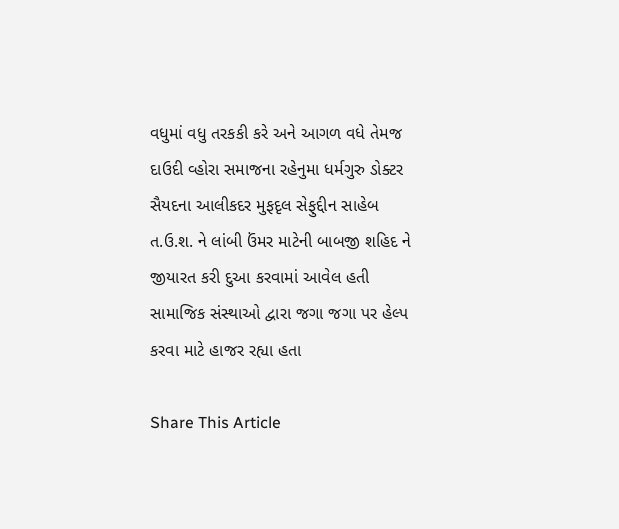વધુમાં વધુ તરકકી કરે અને આગળ વધે તેમજ દાઉદી વ્હોરા સમાજના રહેનુમા ધર્મગુરુ ડોક્ટર સૈયદના આલીકદર મુફદૃલ સેફુદ્દીન સાહેબ ત.ઉ.શ. ને લાંબી ઉંમર માટેની બાબજી શહિદ ને જીયારત કરી દુઆ કરવામાં આવેલ હતી સામાજિક સંસ્થાઓ દ્વારા જગા જગા પર હેલ્પ કરવા માટે હાજર રહ્યા હતા

Share This Article